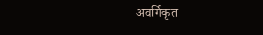अवर्गिकृत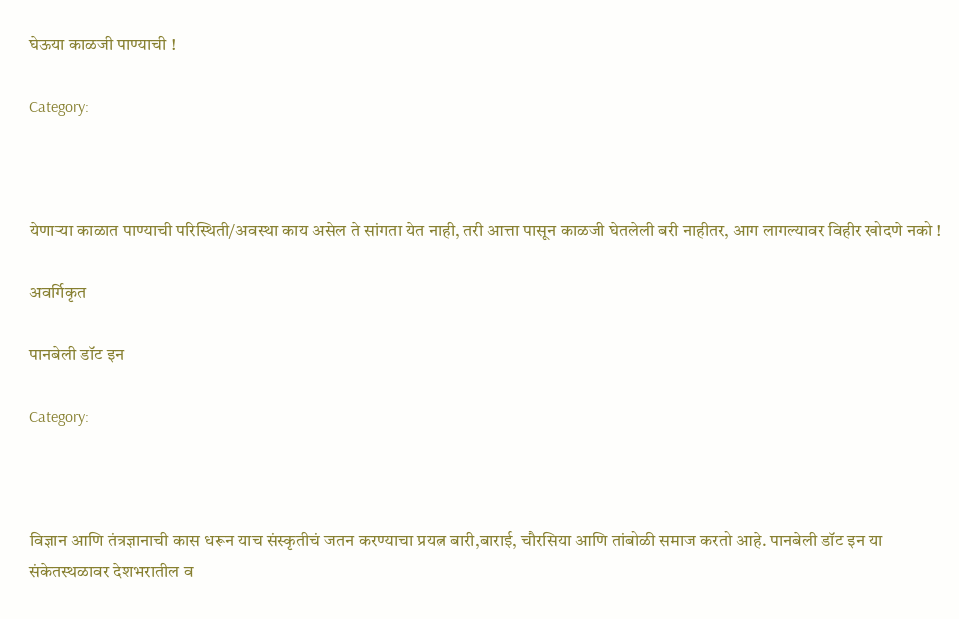घेऊया काळजी पाण्याची !

Category:



येणाऱ्या काळात पाण्याची परिस्थिती/अवस्था काय असेल ते सांगता येत नाही, तरी आत्ता पासून काळजी घेतलेली बरी नाहीतर, आग लागल्यावर विहीर खोदणे नको !

अवर्गिकृत

पानबेली डॉट इन

Category:



विज्ञान आणि तंत्रज्ञानाची कास धरून याच संस्कृतीचं जतन करण्याचा प्रयत्न बारी,बाराई, चौरसिया आणि तांबोळी समाज करतो आहे. पानबेली डॉट इन या संकेतस्थळावर देशभरातील व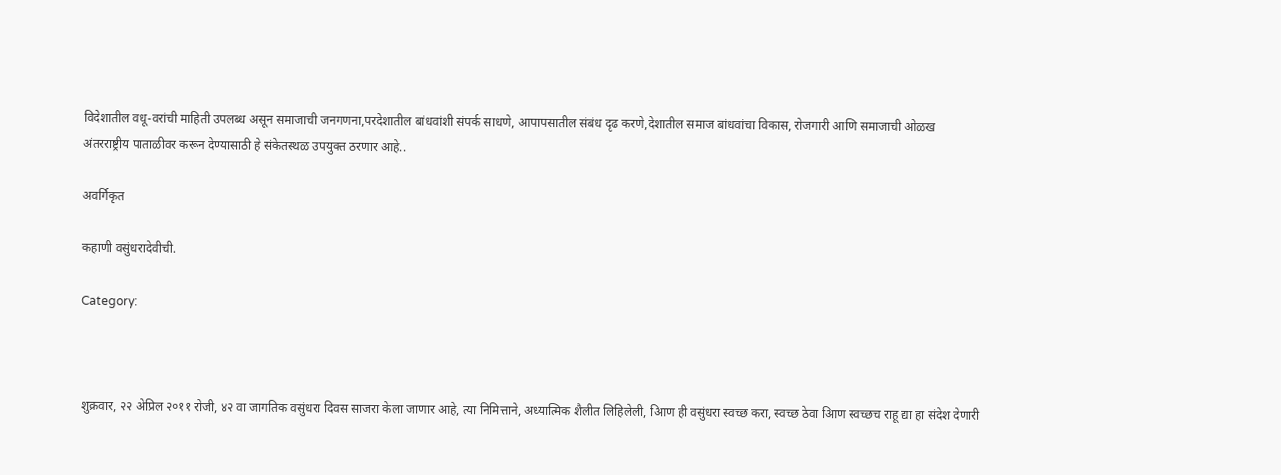विदेशातील वधू-वरांची माहिती उपलब्ध असून समाजाची जनगणना,परदेशातील बांधवांशी संपर्क साधणे, आपापसातील संबंध दृढ करणे,देशातील समाज बांधवांचा विकास, रोजगारी आणि समाजाची ओळख अंतरराष्ट्रीय पाताळीवर करून देण्यासाठी हे संकेतस्थळ उपयुक्त ठरणार आहे..

अवर्गिकृत

कहाणी वसुंधरादेवीची.

Category:



शुक्रवार, २२ अेप्रिल २०११ रोजी, ४२ वा जागतिक वसुंधरा दिवस साजरा केला जाणार आहे, त्या निमित्ताने, अध्यात्मिक शैलीत लिहिलेली, आिण ही वसुंधरा स्वच्छ करा, स्वच्छ ठेवा आिण स्वच्छच राहू द्या हा संदेश देणारी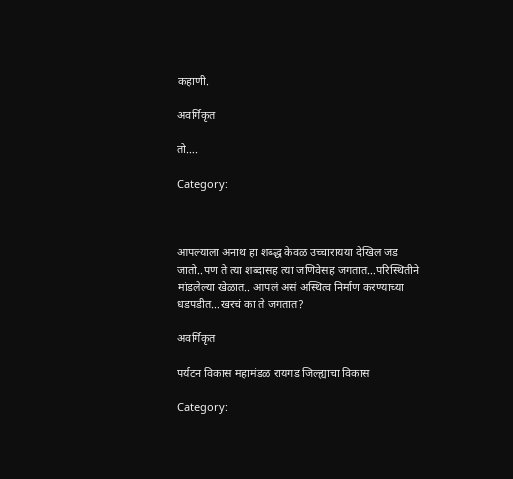कहाणी.

अवर्गिकृत

तो….

Category:



आपल्याला अनाथ हा शब्द्ध केवळ उच्चारायया देखिल जड जातो..पण ते त्या शब्दासह त्या जणिवेसह जगतात…परिस्थितीने मांडलेल्या खेळात.. आपलं असं अस्थित्व निर्माण करण्याच्या धडपडीत…खरचं का ते जगतात?

अवर्गिकृत

पर्यटन विकास महामंडळ रायगड जिल्ह्याचा विकास

Category: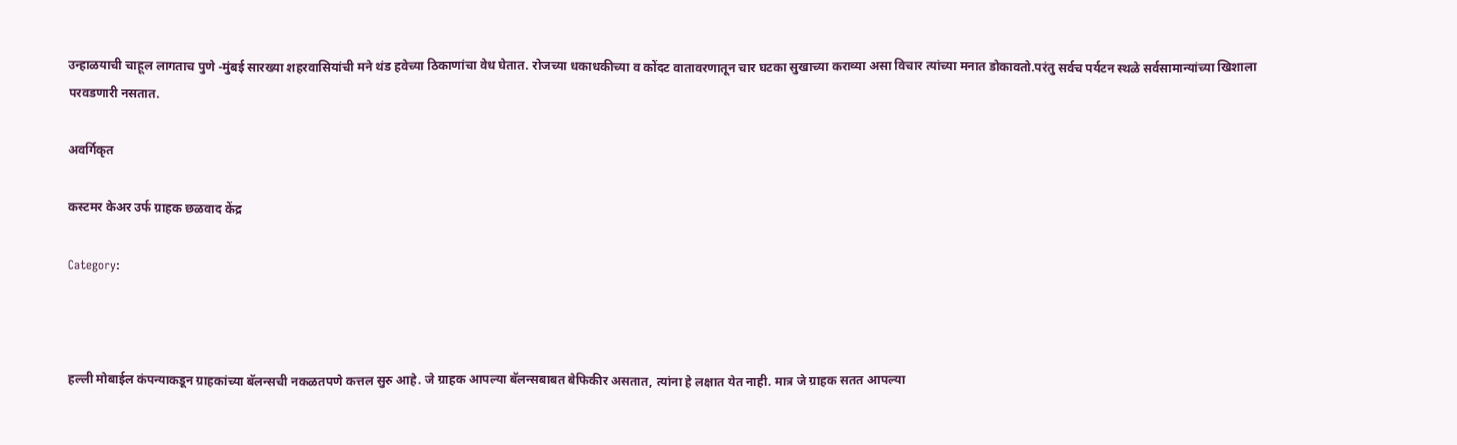उन्हाळयाची चाहूल लागताच पुणे -मुंबई सारख्या शहरवासियांची मने थंड हवेच्या ठिकाणांचा वेध घेतात. रोजच्या धकाधकीच्या व कोंदट वातावरणातून चार घटका सुखाच्या कराव्या असा विचार त्यांच्या मनात डोकावतो.परंतु सर्वच पर्यटन स्थळे सर्वसामान्यांच्या खिशाला परवडणारी नसतात.

अवर्गिकृत

कस्टमर केअर उर्फ ग्राहक छळवाद केंद्र

Category:



हल्ली मोबाईल कंपन्याकडून ग्राहकांच्या बॅलन्सची नकळतपणे कत्तल सुरु आहे. जे ग्राहक आपल्या बॅलन्सबाबत बेफिकीर असतात, त्यांना हे लक्षात येत नाही. मात्र जे ग्राहक सतत आपल्या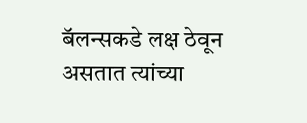बॅलन्सकडे लक्ष ठेवून असतात त्यांच्या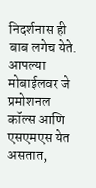निदर्शनास ही बाब लगेच येते. आपल्या मोबाईलवर जे प्रमोशनल कॉल्स आणि एसएमएस येत असतात,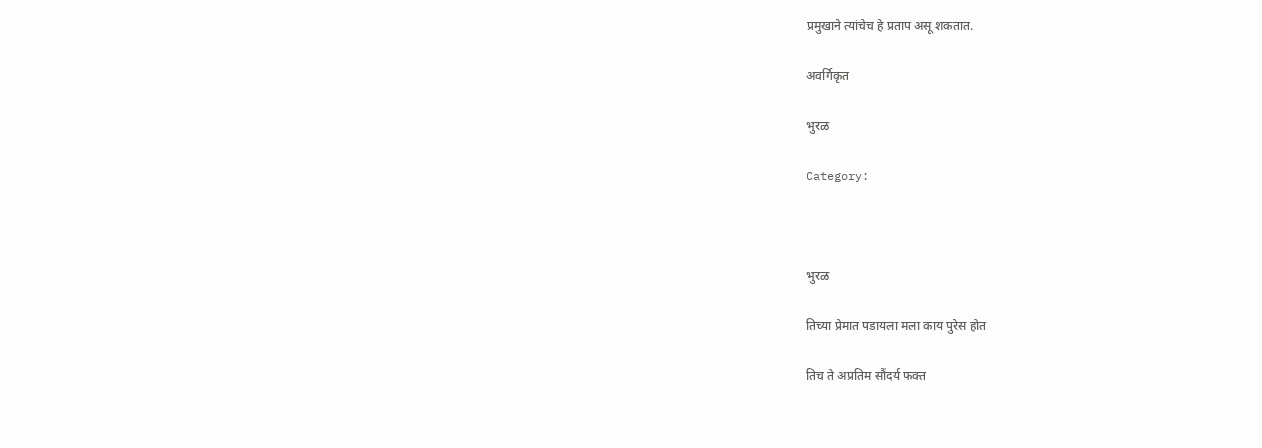प्रमुखाने त्यांचेच हे प्रताप असू शकतात.

अवर्गिकृत

भुरळ

Category:



भुरळ

तिच्या प्रेमात पडायला मला काय पुरेस होत

तिच ते अप्रतिम सौंदर्य फक्त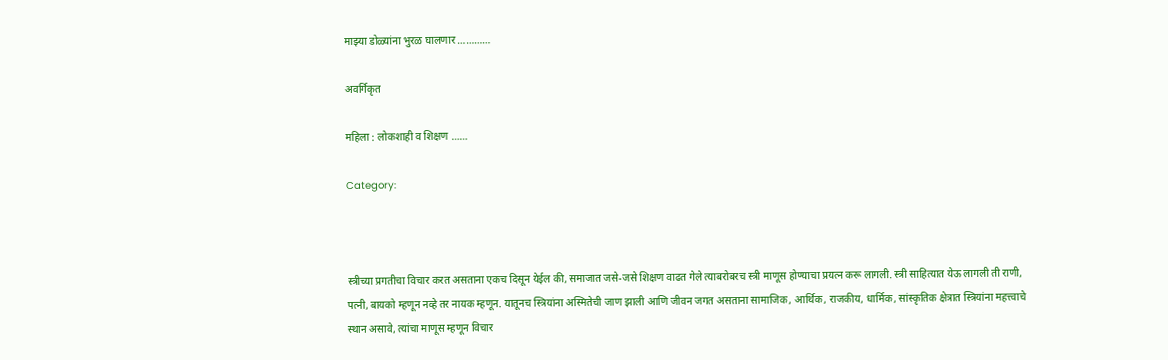माझ्या डोळ्यांना भुरळ घालणार …………

अवर्गिकृत

महिला : लोकशाही व शिक्षण ……

Category:



स्त्रीच्या प्रगतीचा विचार करत असताना एकच दिसून येईल की, समाजात जसे-जसे शिक्षण वाढत गेले त्याबरोबरच स्त्री माणूस होण्याचा प्रयत्न करू लागली. स्त्री साहित्यात येऊ लागली ती राणी, पत्नी, बायको म्हणून नव्हे तर नायक म्हणून. यातूनच स्त्रियांना अस्मितेची जाण झाली आणि जीवन जगत असताना सामाजिक, आर्थिक, राजकीय, धार्मिक, सांस्कृतिक क्षेत्रात स्त्रियांना महत्त्वाचे स्थान असावे, त्यांचा माणूस म्हणून विचार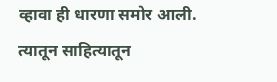व्हावा ही धारणा समोर आली. त्यातून साहित्यातून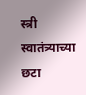स्त्री स्वातंत्र्याच्या छटा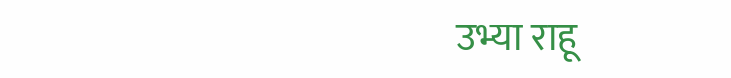उभ्या राहू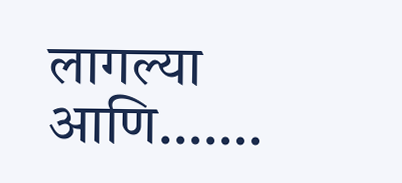लागल्या आणि…….